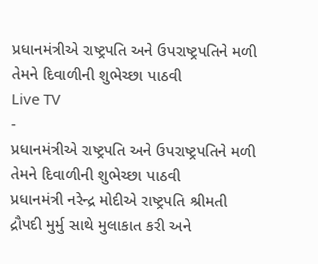પ્રધાનમંત્રીએ રાષ્ટ્રપતિ અને ઉપરાષ્ટ્રપતિને મળી તેમને દિવાળીની શુભેચ્છા પાઠવી
Live TV
-
પ્રધાનમંત્રીએ રાષ્ટ્રપતિ અને ઉપરાષ્ટ્રપતિને મળી તેમને દિવાળીની શુભેચ્છા પાઠવી
પ્રધાનમંત્રી નરેન્દ્ર મોદીએ રાષ્ટ્રપતિ શ્રીમતી દ્રૌપદી મુર્મુ સાથે મુલાકાત કરી અને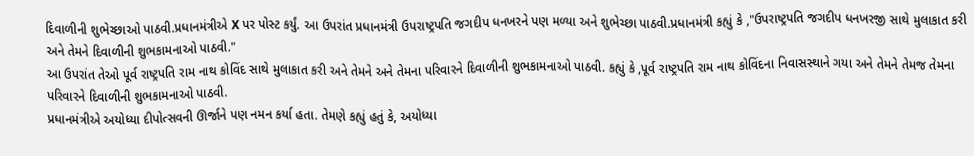દિવાળીની શુભેચ્છાઓ પાઠવી.પ્રધાનમંત્રીએ X પર પોસ્ટ કર્યું. આ ઉપરાંત પ્રધાનમંત્રી ઉપરાષ્ટ્રપતિ જગદીપ ધનખરને પણ મળ્યા અને શુભેચ્છા પાઠવી.પ્રધાનમંત્રી કહ્યું કે ,"ઉપરાષ્ટ્રપતિ જગદીપ ધનખરજી સાથે મુલાકાત કરી અને તેમને દિવાળીની શુભકામનાઓ પાઠવી."
આ ઉપરાંત તેઓ પૂર્વ રાષ્ટ્રપતિ રામ નાથ કોવિંદ સાથે મુલાકાત કરી અને તેમને અને તેમના પરિવારને દિવાળીની શુભકામનાઓ પાઠવી. કહ્યું કે ,પૂર્વ રાષ્ટ્રપતિ રામ નાથ કોવિંદના નિવાસસ્થાને ગયા અને તેમને તેમજ તેમના પરિવારને દિવાળીની શુભકામનાઓ પાઠવી.
પ્રધાનમંત્રીએ અયોધ્યા દીપોત્સવની ઊર્જાને પણ નમન કર્યા હતા. તેમણે કહ્યું હતું કે, અયોધ્યા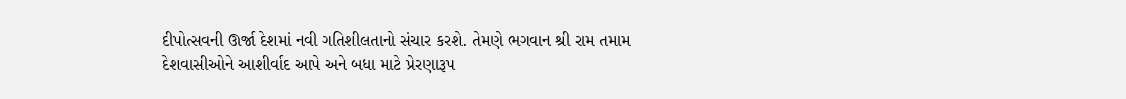દીપોત્સવની ઊર્જા દેશમાં નવી ગતિશીલતાનો સંચાર કરશે. તેમણે ભગવાન શ્રી રામ તમામ દેશવાસીઓને આશીર્વાદ આપે અને બધા માટે પ્રેરણારૂપ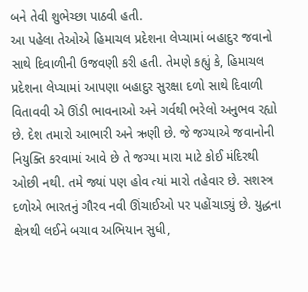બને તેવી શુભેચ્છા પાઠવી હતી.
આ પહેલા તેઓએ હિમાચલ પ્રદેશના લેપ્ચામાં બહાદુર જવાનો સાથે દિવાળીની ઉજવણી કરી હતી. તેમણે કહ્યું કે, હિમાચલ પ્રદેશના લેપ્ચામાં આપણા બહાદુર સુરક્ષા દળો સાથે દિવાળી વિતાવવી એ ઊંડી ભાવનાઓ અને ગર્વથી ભરેલો અનુભવ રહ્યો છે. દેશ તમારો આભારી અને ઋણી છે. જે જગ્યાએ જવાનોની નિયુક્તિ કરવામાં આવે છે તે જગ્યા મારા માટે કોઈ મંદિરથી ઓછી નથી. તમે જ્યાં પણ હોવ ત્યાં મારો તહેવાર છે. સશસ્ત્ર દળોએ ભારતનું ગૌરવ નવી ઊંચાઈઓ પર પહોંચાડ્યું છે. યુદ્ધના ક્ષેત્રથી લઈને બચાવ અભિયાન સુધી,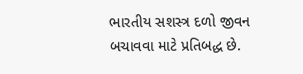ભારતીય સશસ્ત્ર દળો જીવન બચાવવા માટે પ્રતિબદ્ધ છે.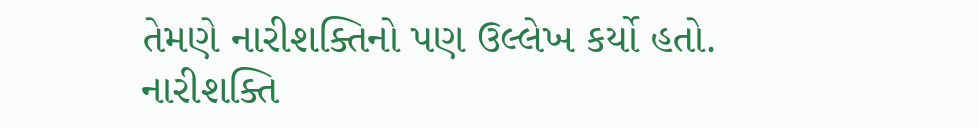તેમણે નારીશક્તિનો પણ ઉલ્લેખ કર્યો હતો. નારીશક્તિ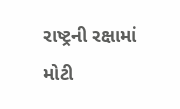રાષ્ટ્રની રક્ષામાં મોટી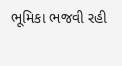ભૂમિકા ભજવી રહી